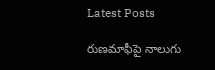Latest Posts

రుణమాఫీపై నాలుగు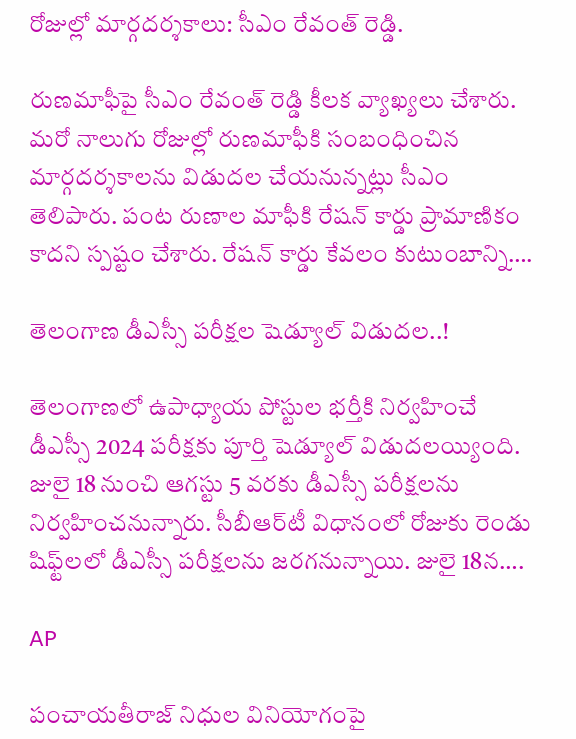రోజుల్లో మార్గదర్శకాలు: సీఎం రేవంత్ రెడ్డి.

రుణమాఫీపై సీఎం రేవంత్ రెడ్డి కీలక వ్యాఖ్యలు చేశారు. మరో నాలుగు రోజుల్లో రుణమాఫీకి సంబంధించిన మార్గదర్శకాలను విడుదల చేయనున్నట్లు సీఎం తెలిపారు. పంట రుణాల మాఫీకి రేషన్ కార్డు ప్రామాణికం కాదని స్పష్టం చేశారు. రేషన్ కార్డు కేవలం కుటుంబాన్ని….

తెలంగాణ డీఎస్సీ పరీక్షల షెడ్యూల్ విడుదల..!

తెలంగాణలో ఉపాధ్యాయ పోస్టుల భర్తీకి నిర్వహించే డీఎస్సీ 2024 పరీక్షకు పూర్తి షెడ్యూల్ విడుదలయ్యింది. జులై 18 నుంచి ఆగస్టు 5 వరకు డీఎస్సీ పరీక్షలను నిర్వహించనున్నారు. సీబీఆర్‌టీ విధానంలో రోజుకు రెండు షిఫ్ట్‌లలో డీఎస్సీ పరీక్షలను జరగనున్నాయి. జులై 18న….

AP

పంచాయతీరాజ్ నిధుల వినియోగంపై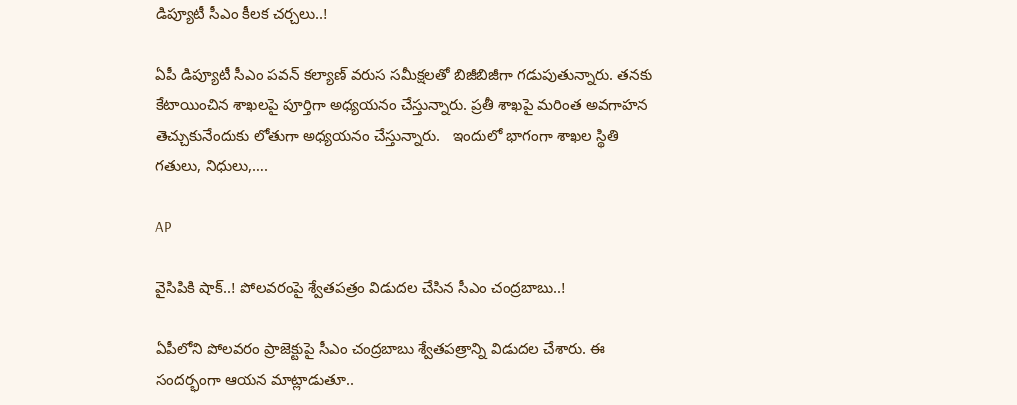డిప్యూటీ సీఎం కీలక చర్చలు..!

ఏపీ డిప్యూటీ సీఎం పవన్ కల్యాణ్ వరుస సమీక్షలతో బిజీబిజీగా గడుపుతున్నారు. తనకు కేటాయించిన శాఖలపై పూర్తిగా అధ్యయనం చేస్తున్నారు. ప్రతీ శాఖపై మరింత అవగాహన తెచ్చుకునేందుకు లోతుగా అధ్యయనం చేస్తున్నారు.   ఇందులో భాగంగా శాఖల స్థితి గతులు, నిధులు,….

AP

వైసిపికి షాక్..! పోలవరంపై శ్వేతపత్రం విడుదల చేసిన సీఎం చంద్రబాబు..!

ఏపీలోని పోలవరం ప్రాజెక్టుపై సీఎం చంద్రబాబు శ్వేతపత్రాన్ని విడుదల చేశారు. ఈ సందర్భంగా ఆయన మాట్లాడుతూ..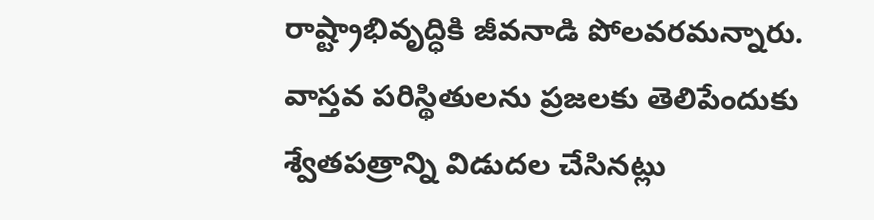రాష్ట్రాభివృద్ధికి జీవనాడి పోలవరమన్నారు. వాస్తవ పరిస్థితులను ప్రజలకు తెలిపేందుకు శ్వేతపత్రాన్ని విడుదల చేసినట్లు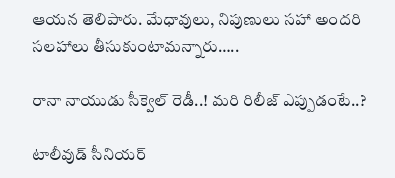ఆయన తెలిపారు. మేధావులు, నిపుణులు సహా అందరి సలహాలు తీసుకుంటామన్నారు…..

రానా నాయుడు సీక్వెల్ రెడీ..! మరి రిలీజ్ ఎప్పుడంటే..?

టాలీవుడ్ సీనియర్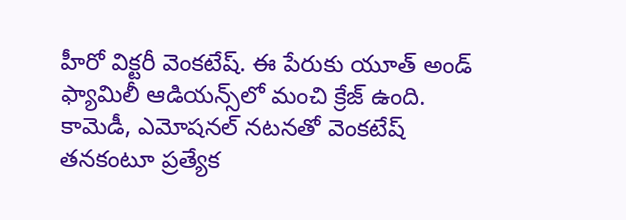హీరో విక్టరీ వెంకటేష్. ఈ పేరుకు యూత్‌ అండ్ ఫ్యామిలీ ఆడియన్స్‌‌లో మంచి క్రేజ్ ఉంది. కామెడీ, ఎమోషనల్ నటనతో వెంకటేష్ తనకంటూ ప్రత్యేక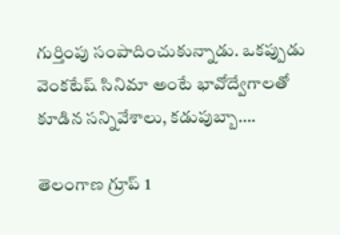గుర్తింపు సంపాదించుకున్నాడు. ఒకప్పుడు వెంకటేష్ సినిమా అంటే భావోద్వేగాలతో కూడిన సన్నివేశాలు, కడుపుబ్బా….

తెలంగాణ గ్రూప్ 1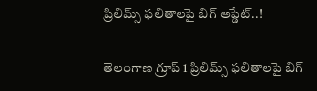ప్రిలిమ్స్ ఫలితాలపై బిగ్ అప్డేట్..!

తెలంగాణ గ్రూప్ 1 ప్రిలిమ్స్ ఫలితాలపై బిగ్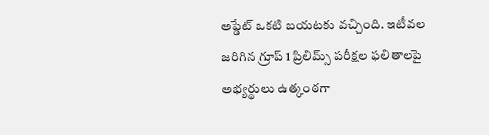అప్డేట్ ఒకటి బయటకు వచ్చింది. ఇటీవల జరిగిన గ్రూప్ 1 ప్రిలిమ్స్ పరీక్షల ఫలితాలపై అభ్యర్థులు ఉత్కంఠగా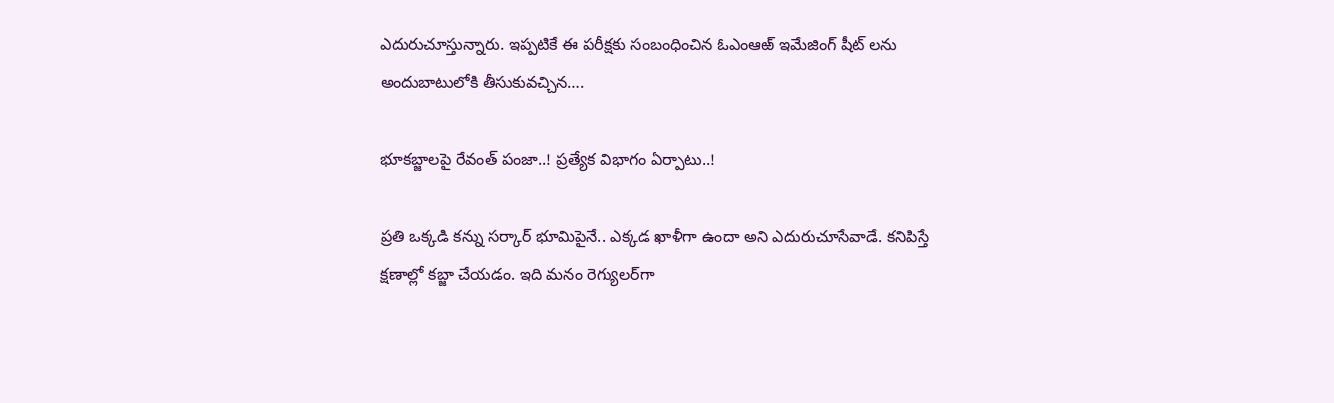ఎదురుచూస్తున్నారు. ఇప్పటికే ఈ పరీక్షకు సంబంధించిన ఓఎంఆఱ్ ఇమేజింగ్ షీట్ లను అందుబాటులోకి తీసుకువచ్చిన….

భూకబ్జాలపై రేవంత్ పంజా..! ప్రత్యేక విభాగం ఏర్పాటు..!

ప్రతి ఒక్కడి కన్ను సర్కార్‌ భూమిపైనే.. ఎక్కడ ఖాళీగా ఉందా అని ఎదురుచూసేవాడే. కనిపిస్తే క్షణాల్లో కబ్జా చేయడం. ఇది మనం రెగ్యులర్‌గా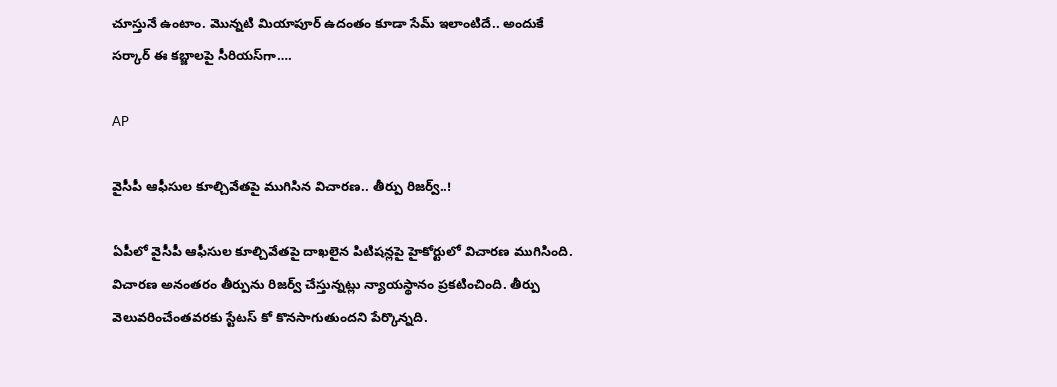చూస్తునే ఉంటాం. మొన్నటి మియాపూర్‌ ఉదంతం కూడా సేమ్‌ ఇలాంటిదే.. అందుకే సర్కార్‌ ఈ కబ్జాలపై సీరియస్‌గా….

AP

వైసీపీ ఆఫీసుల కూల్చివేతపై ముగిసిన విచారణ.. తీర్పు రిజర్వ్..!

ఏపీలో వైసీపీ ఆఫీసుల కూల్చివేతపై దాఖలైన పిటిషన్లపై హైకోర్టులో విచారణ ముగిసింది. విచారణ అనంతరం తీర్పును రిజర్వ్ చేస్తున్నట్లు న్యాయస్థానం ప్రకటించింది. తీర్పు వెలువరించేంతవరకు స్టేటస్ కో కొనసాగుతుందని పేర్కొన్నది.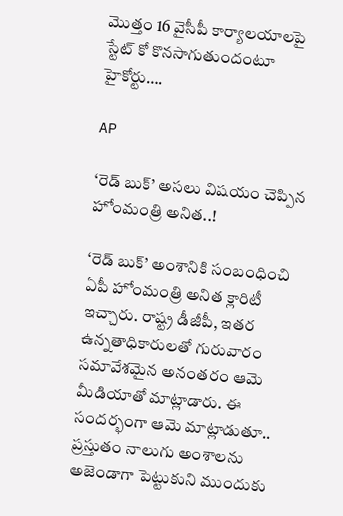మొత్తం 16 వైసీపీ కార్యాలయాలపై స్టేట్ కో కొనసాగుతుందంటూ హైకోర్టు….

AP

‘రెడ్ బుక్’ అసలు విషయం చెప్పిన హోంమంత్రి అనిత..!

‘రెడ్ బుక్’ అంశానికి సంబంధించి ఏపీ హోంమంత్రి అనిత క్లారిటీ ఇచ్చారు. రాష్ట్ర డీజీపీ, ఇతర ఉన్నతాధికారులతో గురువారం సమావేశమైన అనంతరం ఆమె మీడియాతో మాట్లాడారు. ఈ సందర్భంగా ఆమె మాట్లాడుతూ.. ప్రస్తుతం నాలుగు అంశాలను అజెండాగా పెట్టుకుని ముందుకు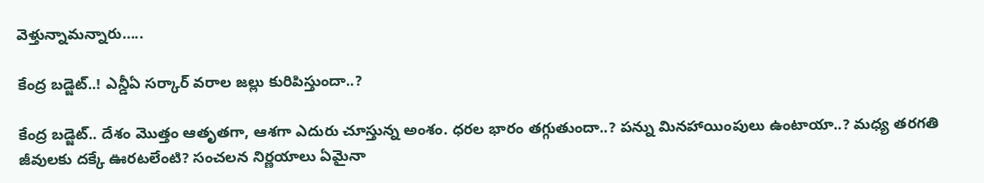వెళ్తున్నామన్నారు…..

కేంద్ర బడ్జెట్‌..! ఎన్డీఏ సర్కార్‌ వరాల జల్లు కురిపిస్తుందా..?

కేంద్ర బడ్జెట్‌.. దేశం మొత్తం ఆతృతగా, ఆశగా ఎదురు చూస్తున్న అంశం. ధరల భారం తగ్గుతుందా..? పన్ను మినహాయింపులు ఉంటాయా..? మధ్య తరగతి జీవులకు దక్కే ఊరటలేంటి? సంచలన నిర్ణయాలు ఏమైనా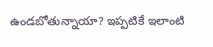ఉండబోతున్నాయా? ఇప్పటికే ఇలాంటి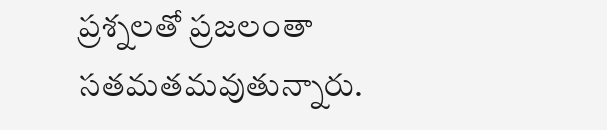ప్రశ్నలతో ప్రజలంతా సతమతమవుతున్నారు.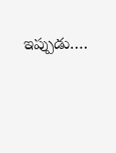ఇప్పుడు….